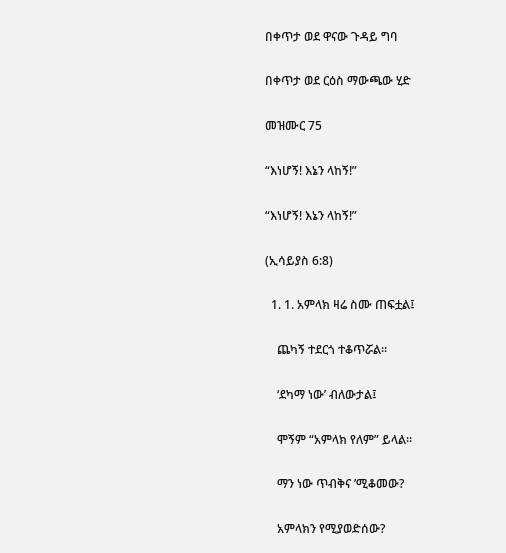በቀጥታ ወደ ዋናው ጉዳይ ግባ

በቀጥታ ወደ ርዕስ ማውጫው ሂድ

መዝሙር 75

“እነሆኝ! እኔን ላከኝ!”

“እነሆኝ! እኔን ላከኝ!”

(ኢሳይያስ 6:8)

  1. 1. አምላክ ዛሬ ስሙ ጠፍቷል፤

    ጨካኝ ተደርጎ ተቆጥሯል።

    ‘ደካማ ነው’ ብለውታል፤

    ሞኝም “አምላክ የለም” ይላል።

    ማን ነው ጥብቅና ’ሚቆመው?

    አምላክን የሚያወድሰው?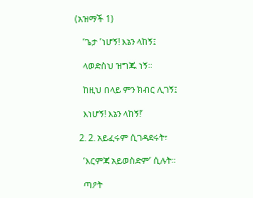(አዝማች 1)

    ‘ጌታ ’ነሆኝ! እኔን ላከኝ፤

    ላወድስህ ዝግጁ ነኝ።

    ከዚህ በላይ ምን ክብር ሊገኝ፤

    እነሆኝ! እኔን ላከኝ!’

  2. 2. አይፈሩም ሲገዳደሩት፣

    ‘እርምጃ አይወስድም’ ሲሉት።

    ጣዖት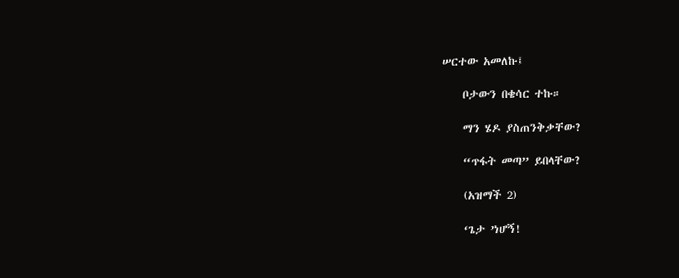ሠርተው አመለኩ፤

    ቦታውን በቄሳር ተኩ።

    ማን ሄዶ ያስጠንቅቃቸው?

    “ጥፋት መጣ” ይበላቸው?

    (አዝማች 2)

    ‘ጌታ ’ነሆኝ!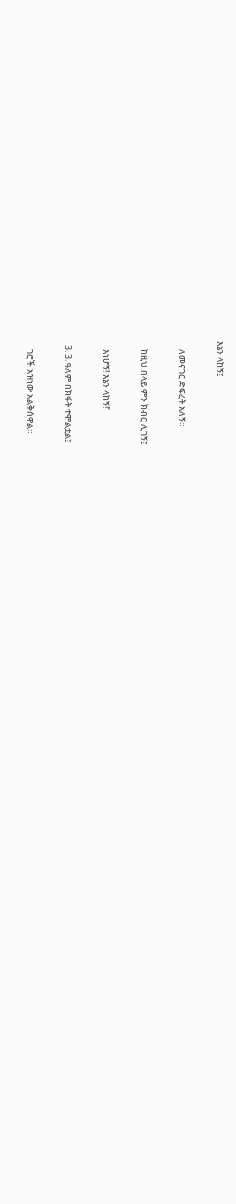እኔን ላከኝ፤

    ለመናገር ድፍረት አለኝ።

    ከዚህ በላይ ምን ክብር ሊገኝ፤

    እነሆኝ! እኔን ላከኝ!’

  3. 3. ዓለም በክፋት ተሞልቷል፤

    ገሮች አዝነው አልቅሰዋል።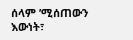ሰላም ’ሚሰጠውን እውነት፣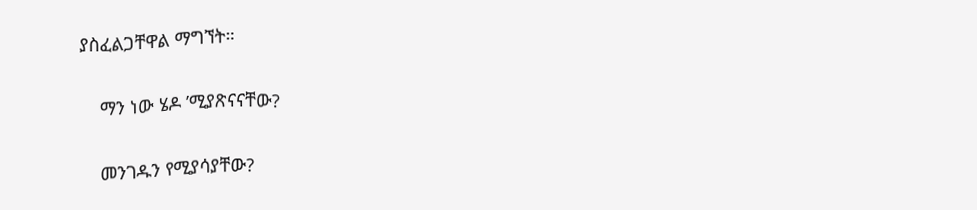ያስፈልጋቸዋል ማግኘት።

    ማን ነው ሄዶ ’ሚያጽናናቸው?

    መንገዱን የሚያሳያቸው?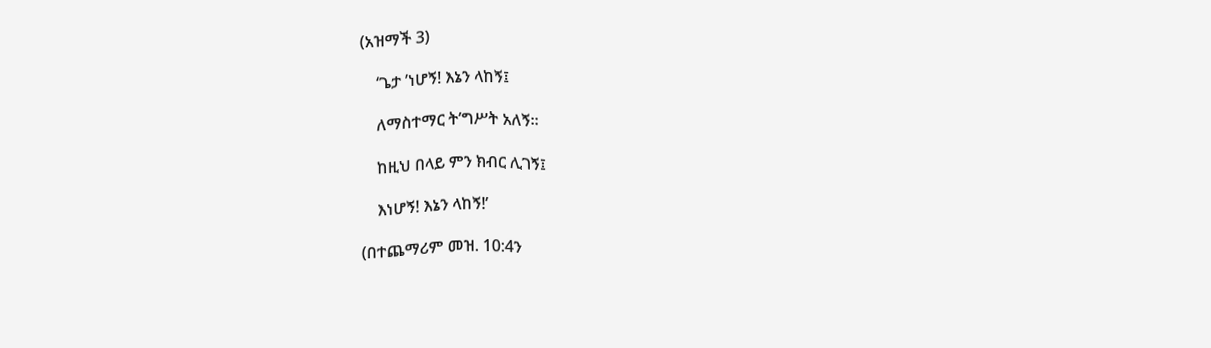(አዝማች 3)

    ‘ጌታ ’ነሆኝ! እኔን ላከኝ፤

    ለማስተማር ት’ግሥት አለኝ።

    ከዚህ በላይ ምን ክብር ሊገኝ፤

    እነሆኝ! እኔን ላከኝ!’

(በተጨማሪም መዝ. 10:4ን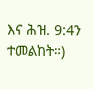እና ሕዝ. 9:4ን ተመልከት።)